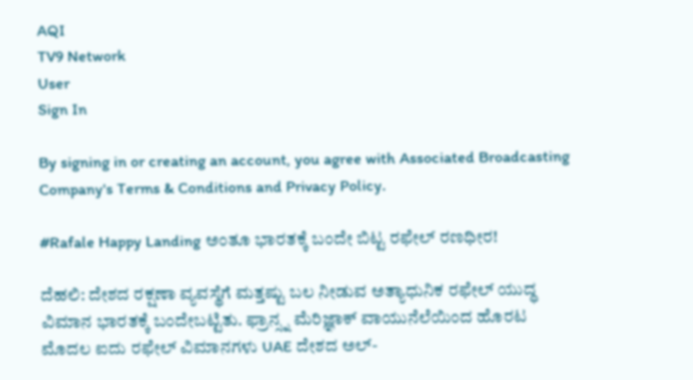AQI
TV9 Network
User
Sign In

By signing in or creating an account, you agree with Associated Broadcasting Company's Terms & Conditions and Privacy Policy.

#Rafale Happy Landing ಅಂತೂ ಭಾರತಕ್ಕೆ ಬಂದೇ ಬಿಟ್ಟ ರಫೇಲ್ ರಣಧೀರ!

ದೆಹಲಿ: ದೇಶದ ರಕ್ಷಣಾ ವ್ಯವಸ್ಥೆಗೆ ಮತ್ತಷ್ಟು ಬಲ ನೀಡುವ ಅತ್ಯಾಧುನಿಕ ರಫೇಲ್ ಯುದ್ಧ ವಿಮಾನ ಭಾರತಕ್ಕೆ ಬಂದೇಬಟ್ಟಿತು. ಫ್ರಾನ್ಸ್ನ ಮೆರಿಜ್ಞಾಕ್ ವಾಯುನೆಲೆಯಿಂದ ಹೊರಟ ಮೊದಲ ಐದು ರಫೇಲ್ ವಿಮಾನಗಳು UAE ದೇಶದ ಅಲ್-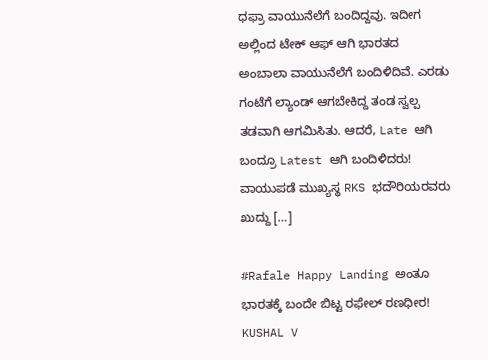ಧಫ್ರಾ ವಾಯುನೆಲೆಗೆ ಬಂದಿದ್ದವು. ಇದೀಗ ಅಲ್ಲಿಂದ ಟೇಕ್ ಆಫ್ ಆಗಿ ಭಾರತದ ಅಂಬಾಲಾ ವಾಯುನೆಲೆಗೆ ಬಂದಿಳಿದಿವೆ. ಎರಡು ಗಂಟೆಗೆ ಲ್ಯಾಂಡ್ ಆಗಬೇಕಿದ್ದ ತಂಡ ಸ್ವಲ್ಪ ತಡವಾಗಿ ಆಗಮಿಸಿತು. ಆದರೆ, Late ಆಗಿ ಬಂದ್ರೂ Latest ಆಗಿ ಬಂದಿಳಿದರು! ವಾಯುಪಡೆ ಮುಖ್ಯಸ್ಥ RKS ಭದೌರಿಯರವರು ಖುದ್ದು […]

#Rafale Happy Landing ಅಂತೂ ಭಾರತಕ್ಕೆ ಬಂದೇ ಬಿಟ್ಟ ರಫೇಲ್ ರಣಧೀರ!
KUSHAL V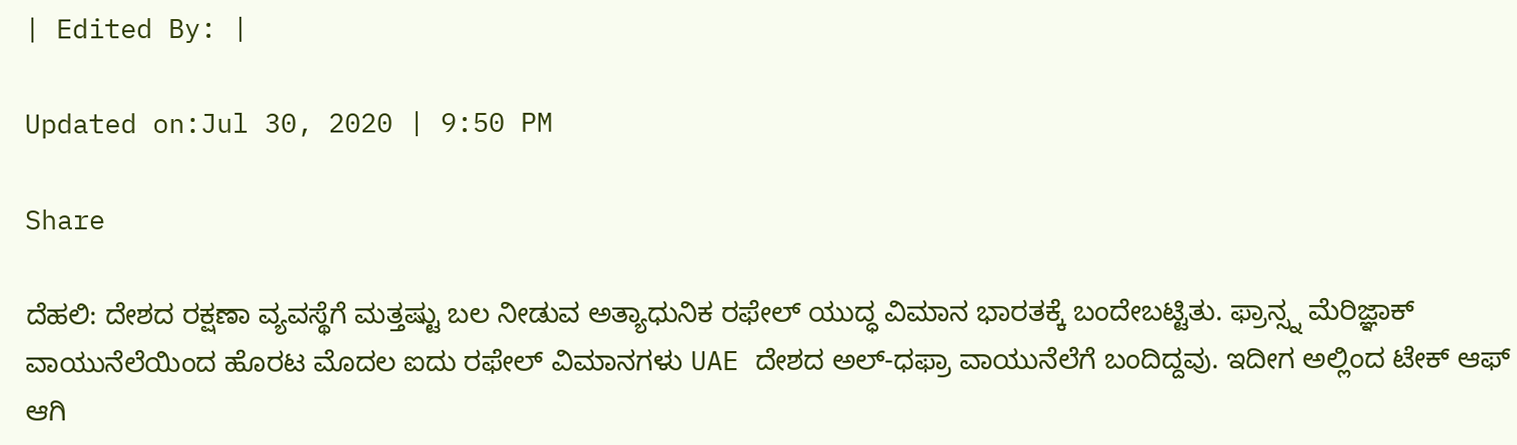| Edited By: |

Updated on:Jul 30, 2020 | 9:50 PM

Share

ದೆಹಲಿ: ದೇಶದ ರಕ್ಷಣಾ ವ್ಯವಸ್ಥೆಗೆ ಮತ್ತಷ್ಟು ಬಲ ನೀಡುವ ಅತ್ಯಾಧುನಿಕ ರಫೇಲ್ ಯುದ್ಧ ವಿಮಾನ ಭಾರತಕ್ಕೆ ಬಂದೇಬಟ್ಟಿತು. ಫ್ರಾನ್ಸ್ನ ಮೆರಿಜ್ಞಾಕ್ ವಾಯುನೆಲೆಯಿಂದ ಹೊರಟ ಮೊದಲ ಐದು ರಫೇಲ್ ವಿಮಾನಗಳು UAE ದೇಶದ ಅಲ್-ಧಫ್ರಾ ವಾಯುನೆಲೆಗೆ ಬಂದಿದ್ದವು. ಇದೀಗ ಅಲ್ಲಿಂದ ಟೇಕ್ ಆಫ್ ಆಗಿ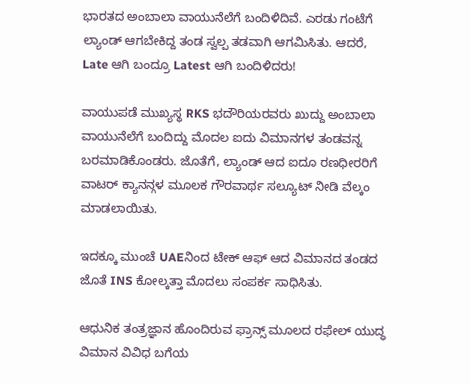ಭಾರತದ ಅಂಬಾಲಾ ವಾಯುನೆಲೆಗೆ ಬಂದಿಳಿದಿವೆ. ಎರಡು ಗಂಟೆಗೆ ಲ್ಯಾಂಡ್ ಆಗಬೇಕಿದ್ದ ತಂಡ ಸ್ವಲ್ಪ ತಡವಾಗಿ ಆಗಮಿಸಿತು. ಆದರೆ, Late ಆಗಿ ಬಂದ್ರೂ Latest ಆಗಿ ಬಂದಿಳಿದರು!

ವಾಯುಪಡೆ ಮುಖ್ಯಸ್ಥ RKS ಭದೌರಿಯರವರು ಖುದ್ದು ಅಂಬಾಲಾ ವಾಯುನೆಲೆಗೆ ಬಂದಿದ್ದು ಮೊದಲ ಐದು ವಿಮಾನಗಳ ತಂಡವನ್ನ ಬರಮಾಡಿಕೊಂಡರು. ಜೊತೆಗೆ, ಲ್ಯಾಂಡ್ ಆದ ಐದೂ ರಣಧೀರರಿಗೆ ವಾಟರ್ ಕ್ಯಾನನ್ಗಳ ಮೂಲಕ ಗೌರವಾರ್ಥ ಸಲ್ಯೂಟ್ ನೀಡಿ ವೆಲ್ಕಂ ಮಾಡಲಾಯಿತು.

ಇದಕ್ಕೂ ಮುಂಚೆ UAEನಿಂದ ಟೇಕ್ ಆಫ್ ಆದ ವಿಮಾನದ ತಂಡದ ಜೊತೆ INS ಕೋಲ್ಕತ್ತಾ ಮೊದಲು ಸಂಪರ್ಕ ಸಾಧಿಸಿತು.

ಆಧುನಿಕ ತಂತ್ರಜ್ಞಾನ ಹೊಂದಿರುವ ಫ್ರಾನ್ಸ್ ಮೂಲದ ರಫೇಲ್ ಯುದ್ಧ ವಿಮಾನ ವಿವಿಧ ಬಗೆಯ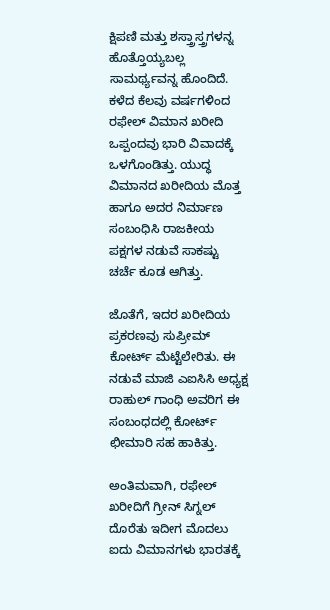ಕ್ಷಿಪಣಿ ಮತ್ತು ಶಸ್ತ್ರಾಸ್ತ್ರಗಳನ್ನ ಹೊತ್ತೊಯ್ಯಬಲ್ಲ ಸಾಮರ್ಥ್ಯವನ್ನ ಹೊಂದಿದೆ. ಕಳೆದ ಕೆಲವು ವರ್ಷಗಳಿಂದ ರಫೇಲ್ ವಿಮಾನ ಖರೀದಿ ಒಪ್ಪಂದವು ಭಾರಿ ವಿವಾದಕ್ಕೆ ಒಳಗೊಂಡಿತ್ತು. ಯುದ್ಧ ವಿಮಾನದ ಖರೀದಿಯ ಮೊತ್ತ ಹಾಗೂ ಅದರ ನಿರ್ಮಾಣ ಸಂಬಂಧಿಸಿ ರಾಜಕೀಯ ಪಕ್ಷಗಳ ನಡುವೆ ಸಾಕಷ್ಟು ಚರ್ಚೆ ಕೂಡ ಆಗಿತ್ತು.

ಜೊತೆಗೆ, ಇದರ ಖರೀದಿಯ ಪ್ರಕರಣವು ಸುಪ್ರೀಮ್ ಕೋರ್ಟ್ ಮೆಟ್ಟೆಲೇರಿತು. ಈ ನಡುವೆ ಮಾಜಿ ಎಐಸಿಸಿ ಅಧ್ಯಕ್ಷ ರಾಹುಲ್ ಗಾಂಧಿ ಅವರಿಗ ಈ ಸಂಬಂಧದಲ್ಲಿ ಕೋರ್ಟ್ ಛೀಮಾರಿ ಸಹ ಹಾಕಿತ್ತು.

ಅಂತಿಮವಾಗಿ, ರಫೇಲ್ ಖರೀದಿಗೆ ಗ್ರೀನ್ ಸಿಗ್ನಲ್ ದೊರೆತು ಇದೀಗ ಮೊದಲು ಐದು ವಿಮಾನಗಳು ಭಾರತಕ್ಕೆ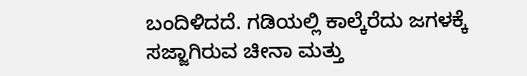ಬಂದಿಳಿದದೆ. ಗಡಿಯಲ್ಲಿ ಕಾಲ್ಕೆರೆದು ಜಗಳಕ್ಕೆ ಸಜ್ಜಾಗಿರುವ ಚೀನಾ ಮತ್ತು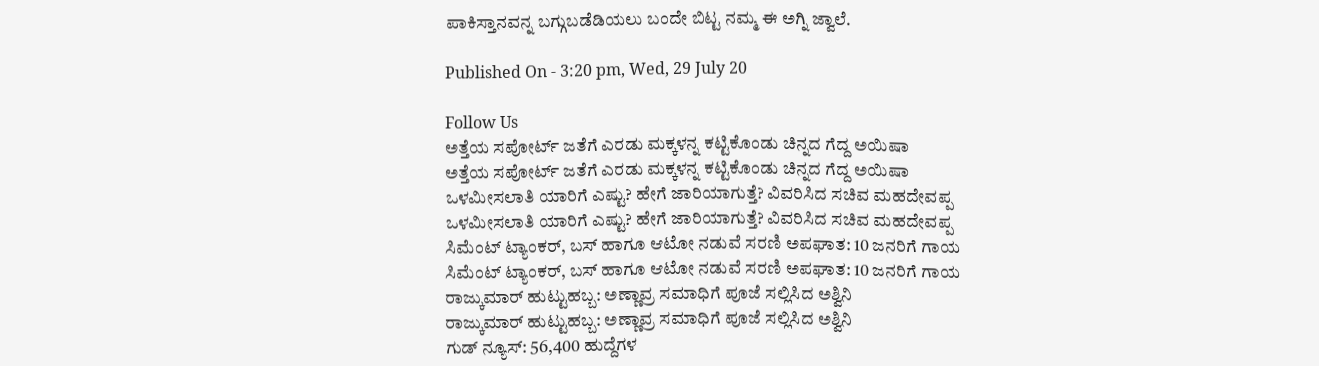ಪಾಕಿಸ್ತಾನವನ್ನ ಬಗ್ಗುಬಡೆಡಿಯಲು ಬಂದೇ ಬಿಟ್ಟ ನಮ್ಮ ಈ ಅಗ್ನಿ ಜ್ವಾಲೆ.

Published On - 3:20 pm, Wed, 29 July 20

Follow Us
ಅತ್ತೆಯ ಸಪೋರ್ಟ್ ಜತೆಗೆ ಎರಡು ಮಕ್ಕಳನ್ನ ಕಟ್ಟಿಕೊಂಡು ಚಿನ್ನದ ಗೆದ್ದ ಅಯಿಷಾ
ಅತ್ತೆಯ ಸಪೋರ್ಟ್ ಜತೆಗೆ ಎರಡು ಮಕ್ಕಳನ್ನ ಕಟ್ಟಿಕೊಂಡು ಚಿನ್ನದ ಗೆದ್ದ ಅಯಿಷಾ
ಒಳಮೀಸಲಾತಿ ಯಾರಿಗೆ ಎಷ್ಟು? ಹೇಗೆ ಜಾರಿಯಾಗುತ್ತೆ? ವಿವರಿಸಿದ ಸಚಿವ ಮಹದೇವಪ್ಪ
ಒಳಮೀಸಲಾತಿ ಯಾರಿಗೆ ಎಷ್ಟು? ಹೇಗೆ ಜಾರಿಯಾಗುತ್ತೆ? ವಿವರಿಸಿದ ಸಚಿವ ಮಹದೇವಪ್ಪ
ಸಿಮೆಂಟ್ ಟ್ಯಾಂಕರ್, ಬಸ್ ಹಾಗೂ ಆಟೋ ನಡುವೆ ಸರಣಿ ಅಪಘಾತ: 10 ಜನರಿಗೆ ಗಾಯ
ಸಿಮೆಂಟ್ ಟ್ಯಾಂಕರ್, ಬಸ್ ಹಾಗೂ ಆಟೋ ನಡುವೆ ಸರಣಿ ಅಪಘಾತ: 10 ಜನರಿಗೆ ಗಾಯ
ರಾಜ್ಕುಮಾರ್ ಹುಟ್ಟುಹಬ್ಬ: ಅಣ್ಣಾವ್ರ ಸಮಾಧಿಗೆ ಪೂಜೆ ಸಲ್ಲಿಸಿದ ಅಶ್ವಿನಿ
ರಾಜ್ಕುಮಾರ್ ಹುಟ್ಟುಹಬ್ಬ: ಅಣ್ಣಾವ್ರ ಸಮಾಧಿಗೆ ಪೂಜೆ ಸಲ್ಲಿಸಿದ ಅಶ್ವಿನಿ
ಗುಡ್ ನ್ಯೂಸ್: 56,400 ಹುದ್ದೆಗಳ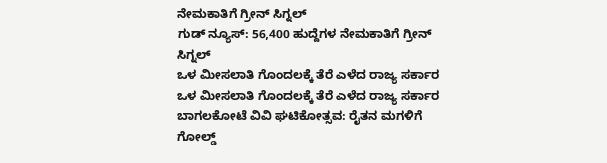ನೇಮಕಾತಿಗೆ ಗ್ರೀನ್ ಸಿಗ್ನಲ್
ಗುಡ್ ನ್ಯೂಸ್: 56,400 ಹುದ್ದೆಗಳ ನೇಮಕಾತಿಗೆ ಗ್ರೀನ್ ಸಿಗ್ನಲ್
ಒಳ ಮೀಸಲಾತಿ ಗೊಂದಲಕ್ಕೆ ತೆರೆ ಎಳೆದ ರಾಜ್ಯ ಸರ್ಕಾರ
ಒಳ ಮೀಸಲಾತಿ ಗೊಂದಲಕ್ಕೆ ತೆರೆ ಎಳೆದ ರಾಜ್ಯ ಸರ್ಕಾರ
ಬಾಗಲಕೋಟೆ ವಿವಿ ಘಟಿಕೋತ್ಸವ: ರೈತನ ಮಗಳಿಗೆ ಗೋಲ್ಡ್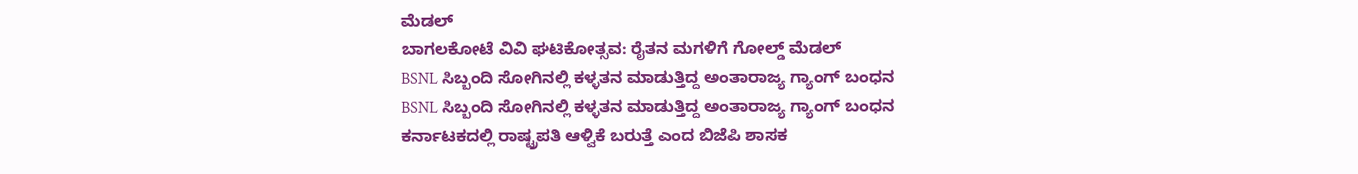ಮೆಡಲ್
ಬಾಗಲಕೋಟೆ ವಿವಿ ಘಟಿಕೋತ್ಸವ: ರೈತನ ಮಗಳಿಗೆ ಗೋಲ್ಡ್ ಮೆಡಲ್
BSNL ಸಿಬ್ಬಂದಿ ಸೋಗಿನಲ್ಲಿ ಕಳ್ಳತನ ಮಾಡುತ್ತಿದ್ದ ಅಂತಾರಾಜ್ಯ ಗ್ಯಾಂಗ್ ಬಂಧನ
BSNL ಸಿಬ್ಬಂದಿ ಸೋಗಿನಲ್ಲಿ ಕಳ್ಳತನ ಮಾಡುತ್ತಿದ್ದ ಅಂತಾರಾಜ್ಯ ಗ್ಯಾಂಗ್ ಬಂಧನ
ಕರ್ನಾಟಕದಲ್ಲಿ ರಾಷ್ಟ್ರಪತಿ ಆಳ್ವಿಕೆ ಬರುತ್ತೆ ಎಂದ ಬಿಜೆಪಿ ಶಾಸಕ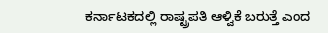ಕರ್ನಾಟಕದಲ್ಲಿ ರಾಷ್ಟ್ರಪತಿ ಆಳ್ವಿಕೆ ಬರುತ್ತೆ ಎಂದ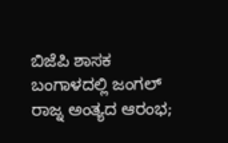ಬಿಜೆಪಿ ಶಾಸಕ
ಬಂಗಾಳದಲ್ಲಿ ಜಂಗಲ್ ರಾಜ್ನ ಅಂತ್ಯದ ಆರಂಭ;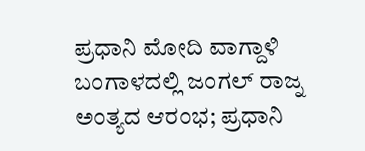ಪ್ರಧಾನಿ ಮೋದಿ ವಾಗ್ದಾಳಿ
ಬಂಗಾಳದಲ್ಲಿ ಜಂಗಲ್ ರಾಜ್ನ ಅಂತ್ಯದ ಆರಂಭ; ಪ್ರಧಾನಿ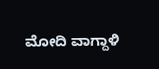ಮೋದಿ ವಾಗ್ದಾಳಿ